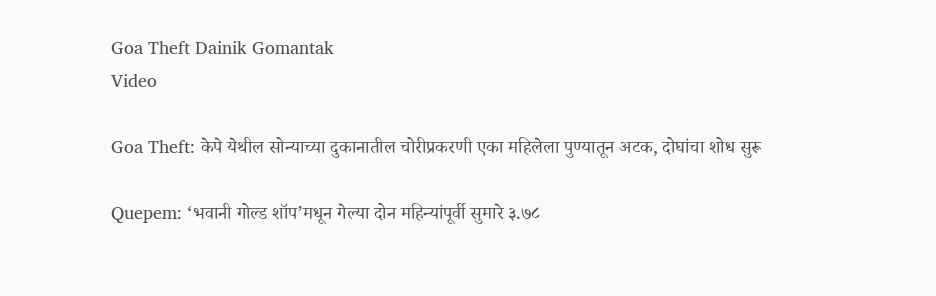Goa Theft Dainik Gomantak
Video

Goa Theft: केपे येथील सोन्याच्या दुकानातील चोरीप्रकरणी एका महिलेला पुण्यातून अटक, दोघांचा शोध सुरू

Quepem: ‘भवानी गोल्ड शॉप’मधून गेल्या दोन महिन्यांपूर्वी सुमारे ३.७८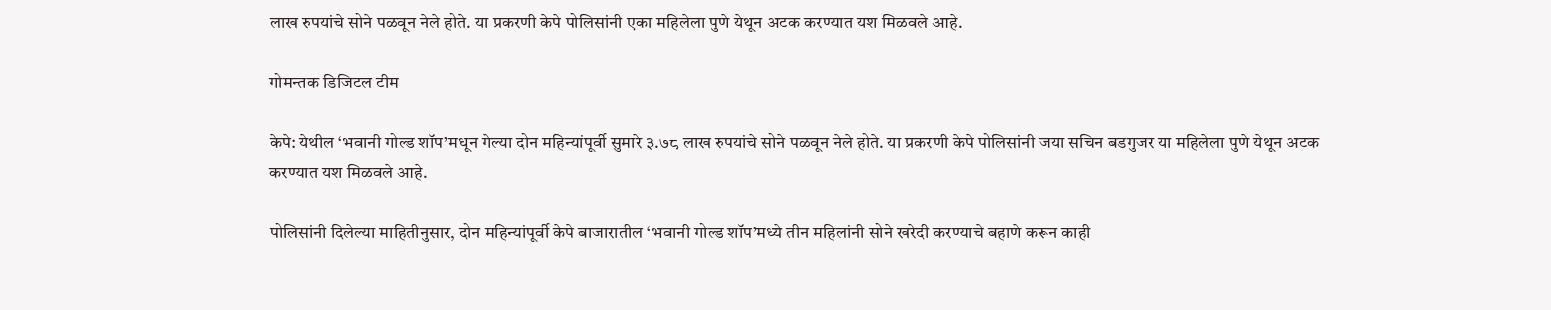लाख रुपयांचे सोने पळवून नेले होते. या प्रकरणी केपे पोलिसांनी एका महिलेला पुणे येथून अटक करण्यात यश मिळवले आहे.

गोमन्तक डिजिटल टीम

केपे: येथील ‘भवानी गोल्ड शॉप’मधून गेल्या दोन महिन्यांपूर्वी सुमारे ३.७८ लाख रुपयांचे सोने पळवून नेले होते. या प्रकरणी केपे पोलिसांनी जया सचिन बडगुजर या महिलेला पुणे येथून अटक करण्यात यश मिळवले आहे.

पोलिसांनी दिलेल्या माहितीनुसार, दोन महिन्यांपूर्वी केपे बाजारातील ‘भवानी गोल्ड शॉप’मध्ये तीन महिलांनी सोने खरेदी करण्याचे बहाणे करून काही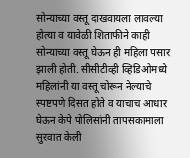सोन्याच्या वस्तू दाखवायला लावल्या होत्या व यावेळी शिताफीने काही सोन्याच्या वस्तू घेऊन ही महिला पसार झाली होती. सीसीटीव्ही व्हिडिओमध्ये महिलांनी या वस्तू चोरून नेल्याचे स्पष्टपणे दिसत होते व याचाच आधार घेऊन केपे पोलिसांनी तापसकामाला सुरवात केली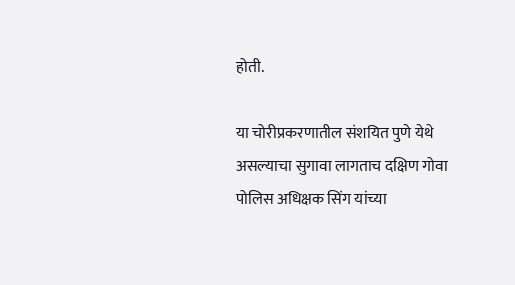होती.

या चोरीप्रकरणातील संशयित पुणे येथे असल्याचा सुगावा लागताच दक्षिण गोवा पोलिस अधिक्षक सिंग यांच्या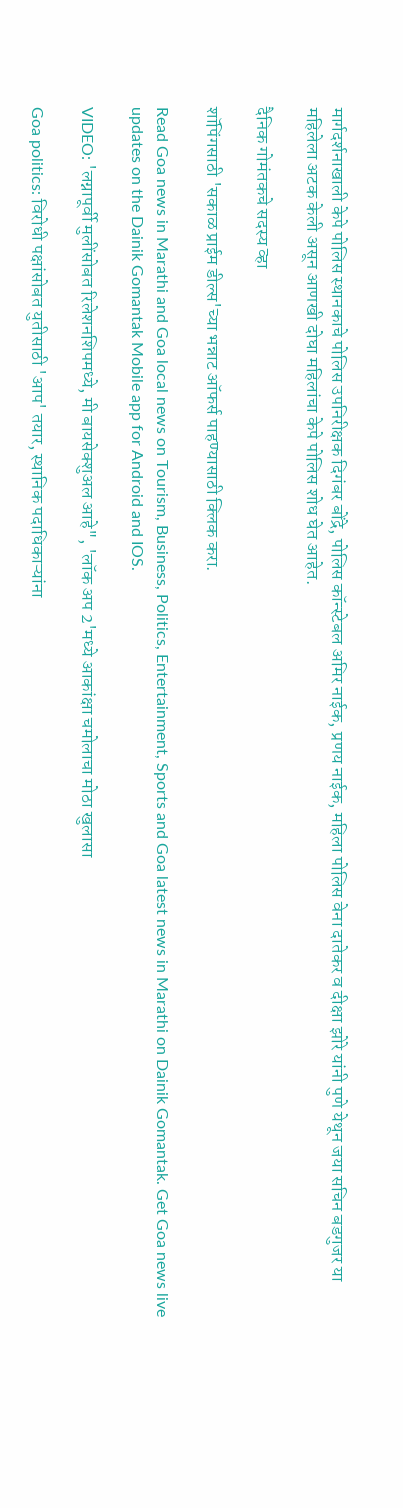मार्गदर्शनाखाली केपे पोलिस स्थानकाचे पोलिस उपनिरीक्षक दिगंबर बोंद्रे, पोलिस कॉन्स्टेबल अमिर नाईक, प्रणय नाईक, महिला पोलिस वेना दातेकर व दीक्षा झोरे यांनी पुणे येथून जया सचिन बडगुजर या महिलेला अटक केली असून आणखी दोघा महिलांचा केपे पोलिस शोध घेत आहेत.

दैनिक गोमंतकचे सदस्य व्हा

शॉपिंगसाठी 'सकाळ प्राईम डील्स'च्या भन्नाट ऑफर्स पाहण्यासाठी क्लिक करा.

Read Goa news in Marathi and Goa local news on Tourism, Business, Politics, Entertainment, Sports and Goa latest news in Marathi on Dainik Gomantak. Get Goa news live updates on the Dainik Gomantak Mobile app for Android and IOS.

VIDEO: 'लग्नापूर्वी मुलींसोबत रिलेशनशिपमध्ये, मी बायसेक्शुअल आहे", 'लॉक अप 2'मध्ये आकांक्षा चमोलाचा मोठा खुलासा

Goa politics: विरोधी पक्षांसोबत युतीसाठी 'आप' तयार, स्‍थानिक पदाधिकाऱ्यांना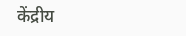केंद्रीय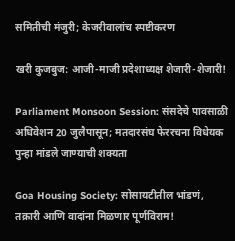समितीची मंजुरी; केजरीवालांच स्पष्टीकरण

खरी कुजबुज: आजी-माजी प्रदेशाध्यक्ष शेजारी-शेजारी!

Parliament Monsoon Session: संसदेचे पावसाळी अधिवेशन 20 जुलैपासून; मतदारसंघ फेररचना विधेयक पुन्हा मांडले जाण्याची शक्यता

Goa Housing Society: सोसायटीतील भांडणं, तक्रारी आणि वादांना मिळणार पूर्णविराम!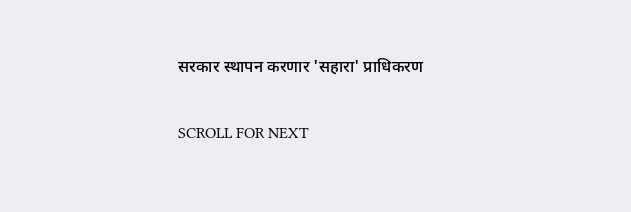सरकार स्थापन करणार 'सहारा' प्राधिकरण

SCROLL FOR NEXT